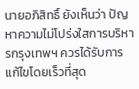นายอภิสิทธิ์ ยังเห็นว่า ปัญหาความไม่โปร่งใสการบริหารกรุงเทพฯ ควรได้รับการแก้ไขโดยเร็วที่สุด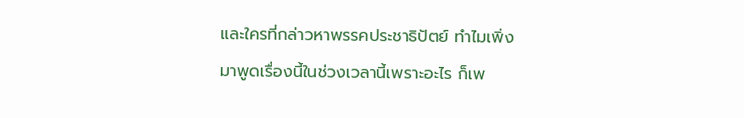และใครที่กล่าวหาพรรคประชาธิปัตย์ ทำไมเพิ่งมาพูดเรื่องนี้ในช่วงเวลานี้เพราะอะไร ก็เพ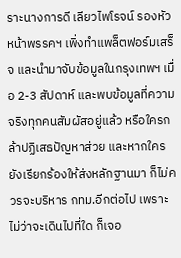ราะนางการดี เลียวไพโรจน์ รองหัวหน้าพรรคฯ เพิ่งทำแพล็ตฟอร์มเสร็จ และนำมาจับข้อมูลในกรุงเทพฯ เมื่อ 2-3 สัปดาห์ และพบข้อมูลที่ความจริงทุกคนสัมผัสอยู่แล้ว หรือใครกล้าปฏิเสธปัญหาส่วย และหากใครยังเรียกร้องให้ส่งหลักฐานมา ก็ไม่ควรจะบริหาร กทม.อีกต่อไป เพราะไม่ว่าจะเดินไปที่ใด ก็เจอ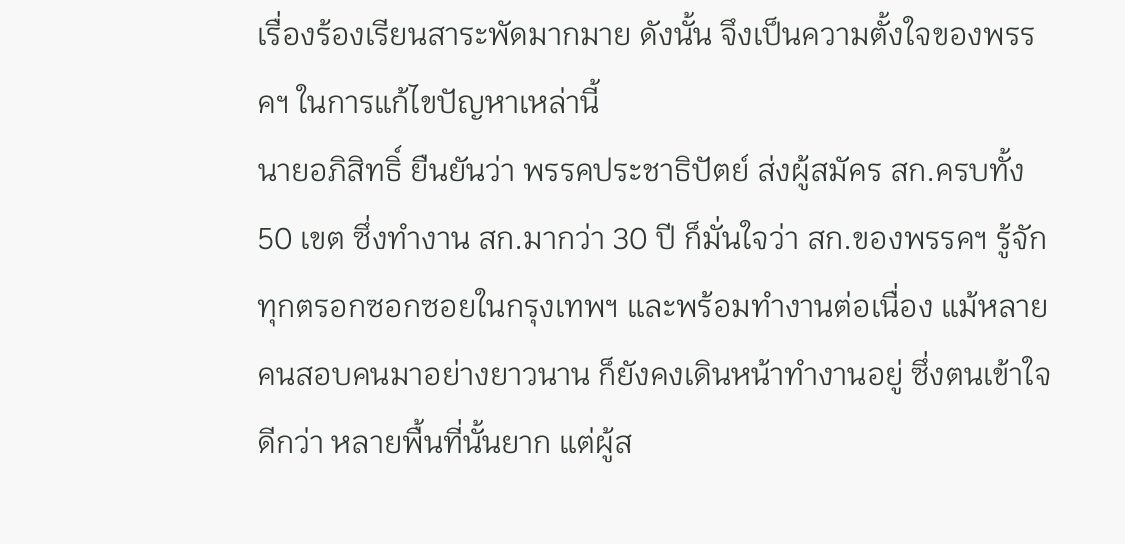เรื่องร้องเรียนสาระพัดมากมาย ดังนั้น จึงเป็นความตั้งใจของพรรคฯ ในการแก้ไขปัญหาเหล่านี้
นายอภิสิทธิ์ ยืนยันว่า พรรคประชาธิปัตย์ ส่งผู้สมัคร สก.ครบทั้ง 50 เขต ซึ่งทำงาน สก.มากว่า 30 ปี ก็มั่นใจว่า สก.ของพรรคฯ รู้จักทุกตรอกซอกซอยในกรุงเทพฯ และพร้อมทำงานต่อเนื่อง แม้หลายคนสอบคนมาอย่างยาวนาน ก็ยังคงเดินหน้าทำงานอยู่ ซึ่งตนเข้าใจดีกว่า หลายพื้นที่นั้นยาก แต่ผู้ส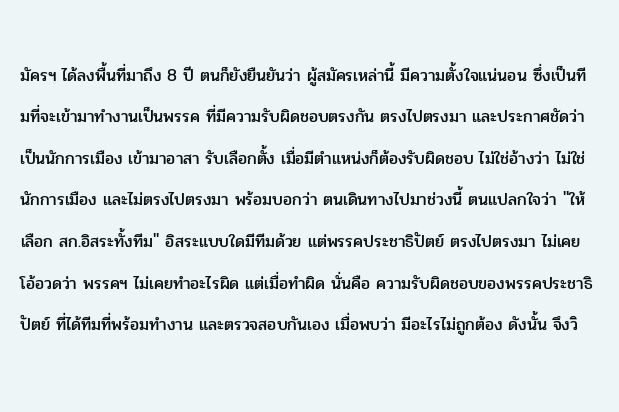มัครฯ ได้ลงพื้นที่มาถึง 8 ปี ตนก็ยังยืนยันว่า ผู้สมัครเหล่านี้ มีความตั้งใจแน่นอน ซึ่งเป็นทีมที่จะเข้ามาทำงานเป็นพรรค ที่มีความรับผิดชอบตรงกัน ตรงไปตรงมา และประกาศชัดว่า เป็นนักการเมือง เข้ามาอาสา รับเลือกตั้ง เมื่อมีตำแหน่งก็ต้องรับผิดชอบ ไม่ใช่อ้างว่า ไม่ใช่นักการเมือง และไม่ตรงไปตรงมา พร้อมบอกว่า ตนเดินทางไปมาช่วงนี้ ตนแปลกใจว่า ''ให้เลือก สก.อิสระทั้งทีม'' อิสระแบบใดมีทีมด้วย แต่พรรคประชาธิปัตย์ ตรงไปตรงมา ไม่เคยโอ้อวดว่า พรรคฯ ไม่เคยทำอะไรผิด แต่เมื่อทำผิด นั่นคือ ความรับผิดชอบของพรรคประชาธิปัตย์ ที่ได้ทีมที่พร้อมทำงาน และตรวจสอบกันเอง เมื่อพบว่า มีอะไรไม่ถูกต้อง ดังนั้น จึงวิ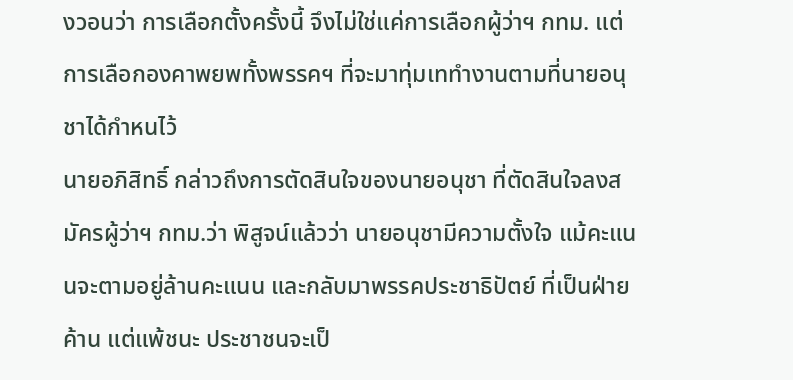งวอนว่า การเลือกตั้งครั้งนี้ จึงไม่ใช่แค่การเลือกผู้ว่าฯ กทม. แต่การเลือกองคาพยพทั้งพรรคฯ ที่จะมาทุ่มเททำงานตามที่นายอนุชาได้กำหนไว้
นายอภิสิทธิ์ กล่าวถึงการตัดสินใจของนายอนุชา ที่ตัดสินใจลงสมัครผู้ว่าฯ กทม.ว่า พิสูจน์แล้วว่า นายอนุชามีความตั้งใจ แม้คะแนนจะตามอยู่ล้านคะแนน และกลับมาพรรคประชาธิปัตย์ ที่เป็นฝ่ายค้าน แต่แพ้ชนะ ประชาชนจะเป็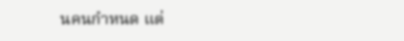นคนกำหนด แต่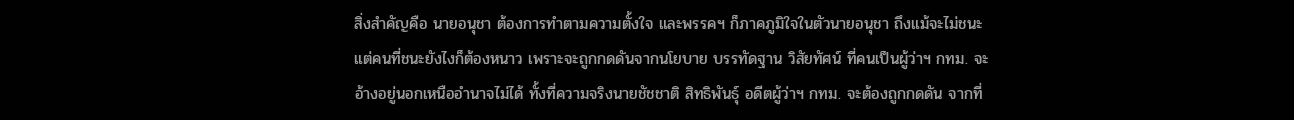สิ่งสำคัญคือ นายอนุชา ต้องการทำตามความตั้งใจ และพรรคฯ ก็ภาคภูมิใจในตัวนายอนุชา ถึงแม้จะไม่ชนะ แต่คนที่ชนะยังไงก็ต้องหนาว เพราะจะถูกกดดันจากนโยบาย บรรทัดฐาน วิสัยทัศน์ ที่คนเป็นผู้ว่าฯ กทม. จะอ้างอยู่นอกเหนืออำนาจไม่ได้ ทั้งที่ความจริงนายชัชชาติ สิทธิพันธุ์ อดีตผู้ว่าฯ กทม. จะต้องถูกกดดัน จากที่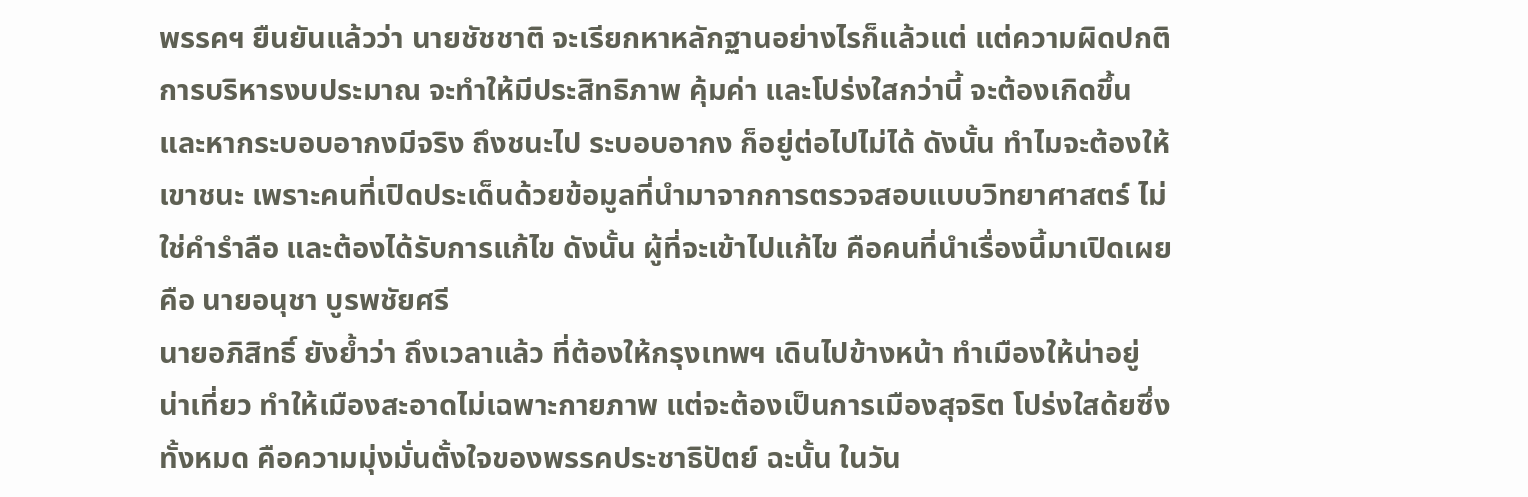พรรคฯ ยืนยันแล้วว่า นายชัชชาติ จะเรียกหาหลักฐานอย่างไรก็แล้วแต่ แต่ความผิดปกติการบริหารงบประมาณ จะทำให้มีประสิทธิภาพ คุ้มค่า และโปร่งใสกว่านี้ จะต้องเกิดขึ้น และหากระบอบอากงมีจริง ถึงชนะไป ระบอบอากง ก็อยู่ต่อไปไม่ได้ ดังนั้น ทำไมจะต้องให้เขาชนะ เพราะคนที่เปิดประเด็นด้วยข้อมูลที่นำมาจากการตรวจสอบแบบวิทยาศาสตร์ ไม่ใช่คำรำลือ และต้องได้รับการแก้ไข ดังนั้น ผู้ที่จะเข้าไปแก้ไข คือคนที่นำเรื่องนี้มาเปิดเผย คือ นายอนุชา บูรพชัยศรี
นายอภิสิทธิ์ ยังย้ำว่า ถึงเวลาแล้ว ที่ต้องให้กรุงเทพฯ เดินไปข้างหน้า ทำเมืองให้น่าอยู่ น่าเที่ยว ทำให้เมืองสะอาดไม่เฉพาะกายภาพ แต่จะต้องเป็นการเมืองสุจริต โปร่งใสด้ยซึ่งทั้งหมด คือความมุ่งมั่นตั้งใจของพรรคประชาธิปัตย์ ฉะนั้น ในวัน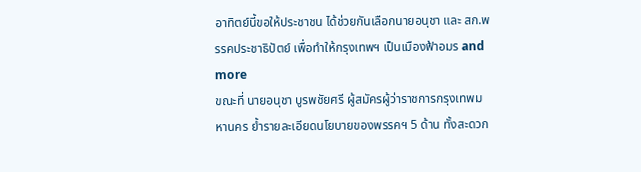อาทิตย์นี้ขอให้ประชาชน ได้ช่วยกันเลือกนายอนุชา และ สก.พรรคประชาธิปัตย์ เพื่อทำให้กรุงเทพฯ เป็นเมืองฟ้าอมร and more
ขณะที่ นายอนุชา บูรพชัยศรี ผู้สมัครผู้ว่าราชการกรุงเทพมหานคร ย้ำรายละเอียดนโยบายของพรรคฯ 5 ด้าน ทั้งสะดวก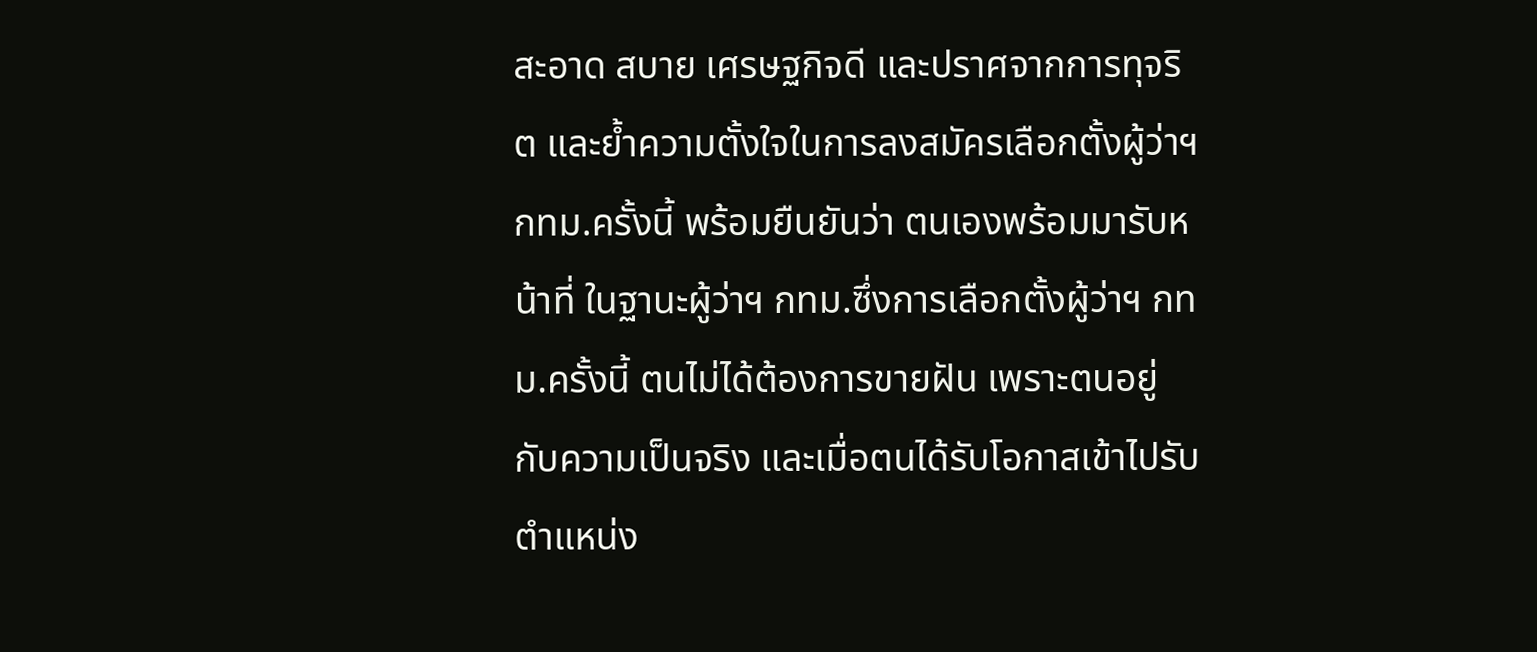สะอาด สบาย เศรษฐกิจดี และปราศจากการทุจริต และย้ำความตั้งใจในการลงสมัครเลือกตั้งผู้ว่าฯ กทม.ครั้งนี้ พร้อมยืนยันว่า ตนเองพร้อมมารับหน้าที่ ในฐานะผู้ว่าฯ กทม.ซึ่งการเลือกตั้งผู้ว่าฯ กทม.ครั้งนี้ ตนไม่ได้ต้องการขายฝัน เพราะตนอยู่กับความเป็นจริง และเมื่อตนได้รับโอกาสเข้าไปรับตำแหน่ง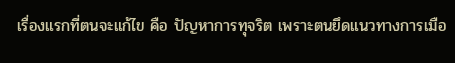เรื่องแรกที่ตนจะแก้ไข คือ ปัญหาการทุจริต เพราะตนยึดแนวทางการเมือ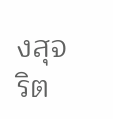งสุจริต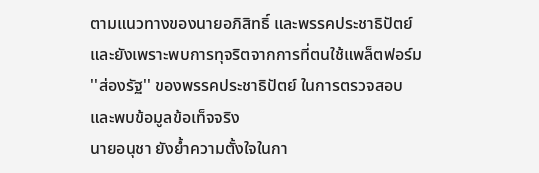ตามแนวทางของนายอภิสิทธิ์ และพรรคประชาธิปัตย์ และยังเพราะพบการทุจริตจากการที่ตนใช้แพล็ตฟอร์ม ''ส่องรัฐ'' ของพรรคประชาธิปัตย์ ในการตรวจสอบและพบข้อมูลข้อเท็จจริง
นายอนุชา ยังย้ำความตั้งใจในกา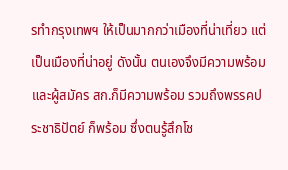รทำกรุงเทพฯ ให้เป็นมากกว่าเมืองที่น่าเที่ยว แต่เป็นเมืองที่น่าอยู่ ดังนั้น ตนเองจึงมีความพร้อม และผู้สมัคร สก.ก็มีความพร้อม รวมถึงพรรคประชาธิปัตย์ ก็พร้อม ซึ่งตนรู้สึกโช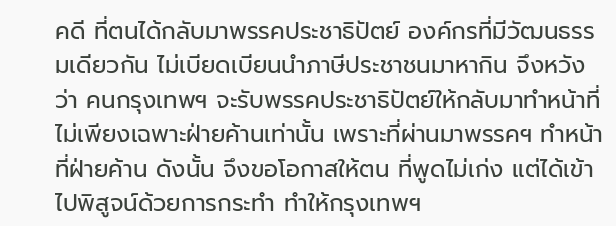คดี ที่ตนได้กลับมาพรรคประชาธิปัตย์ องค์กรที่มีวัฒนธรรมเดียวกัน ไม่เบียดเบียนนำภาษีประชาชนมาหากิน จึงหวังว่า คนกรุงเทพฯ จะรับพรรคประชาธิปัตย์ให้กลับมาทำหน้าที่ ไม่เพียงเฉพาะฝ่ายค้านเท่านั้น เพราะที่ผ่านมาพรรคฯ ทำหน้าที่ฝ่ายค้าน ดังนั้น จึงขอโอกาสให้ตน ที่พูดไม่เก่ง แต่ได้เข้าไปพิสูจน์ด้วยการกระทำ ทำให้กรุงเทพฯ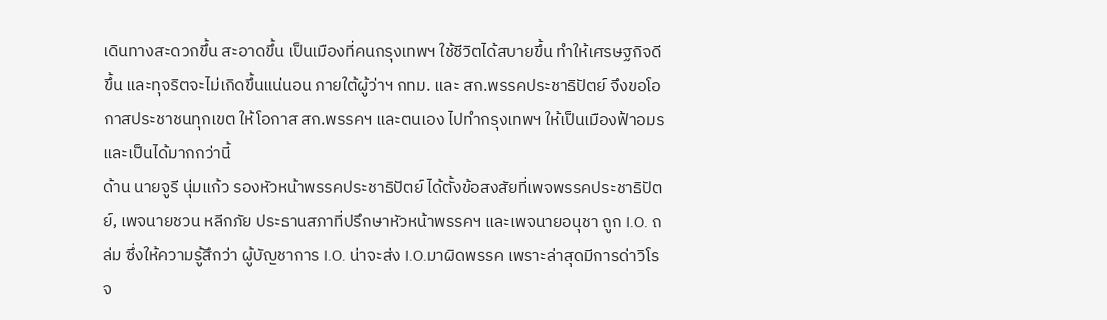เดินทางสะดวกขึ้น สะอาดขึ้น เป็นเมืองที่คนกรุงเทพฯ ใช้ชีวิตได้สบายขึ้น ทำให้เศรษฐกิจดีขึ้น และทุจริตจะไม่เกิดขึ้นแน่นอน ภายใต้ผู้ว่าฯ กทม. และ สก.พรรคประชาธิปัตย์ จึงขอโอกาสประชาชนทุกเขต ให้โอกาส สก.พรรคฯ และตนเอง ไปทำกรุงเทพฯ ให้เป็นเมืองฟ้าอมร และเป็นได้มากกว่านี้
ด้าน นายจูรี นุ่มแก้ว รองหัวหน้าพรรคประชาธิปัตย์ ได้ตั้งข้อสงสัยที่เพจพรรคประชาธิปัตย์, เพจนายชวน หลีกภัย ประธานสภาที่ปรึกษาหัวหน้าพรรคฯ และเพจนายอนุชา ถูก I.O. ถล่ม ซึ่งให้ความรู้สึกว่า ผู้บัญชาการ I.O. น่าจะส่ง I.O.มาผิดพรรค เพราะล่าสุดมีการด่าวิโรจ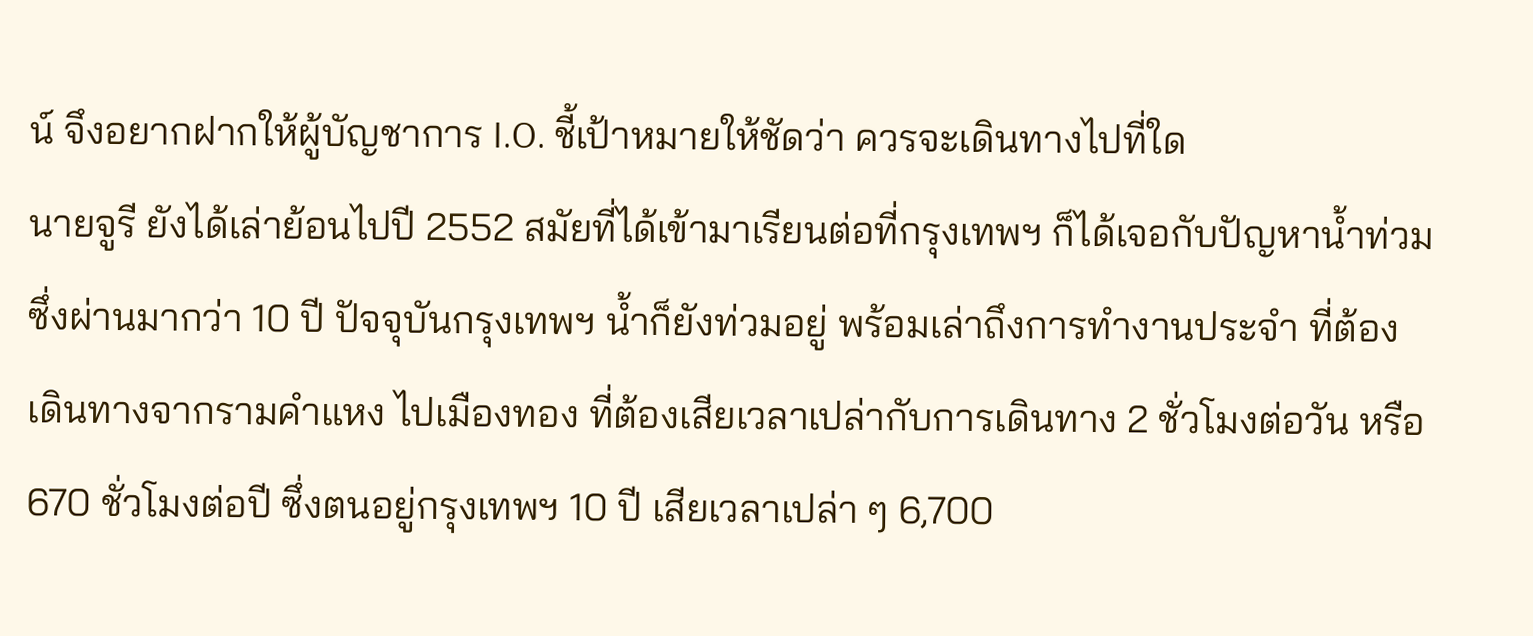น์ จึงอยากฝากให้ผู้บัญชาการ I.O. ชี้เป้าหมายให้ชัดว่า ควรจะเดินทางไปที่ใด
นายจูรี ยังได้เล่าย้อนไปปี 2552 สมัยที่ได้เข้ามาเรียนต่อที่กรุงเทพฯ ก็ได้เจอกับปัญหาน้ำท่วม ซึ่งผ่านมากว่า 10 ปี ปัจจุบันกรุงเทพฯ น้ำก็ยังท่วมอยู่ พร้อมเล่าถึงการทำงานประจำ ที่ต้องเดินทางจากรามคำแหง ไปเมืองทอง ที่ต้องเสียเวลาเปล่ากับการเดินทาง 2 ชั่วโมงต่อวัน หรือ 670 ชั่วโมงต่อปี ซึ่งตนอยู่กรุงเทพฯ 10 ปี เสียเวลาเปล่า ๆ 6,700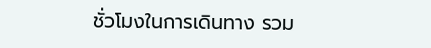ชั่วโมงในการเดินทาง รวม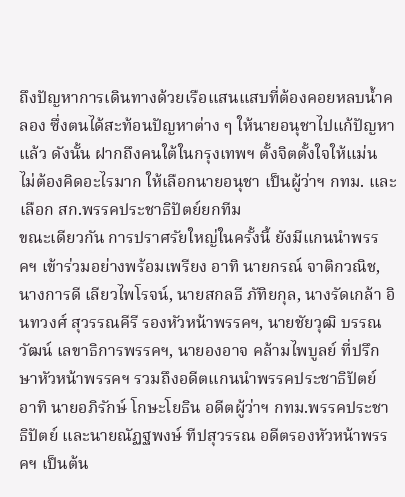ถึงปัญหาการเดินทางด้วยเรือแสนแสบที่ต้องคอยหลบน้ำคลอง ซึ่งตนได้สะท้อนปัญหาต่าง ๆ ให้นายอนุชาไปแก้ปัญหาแล้ว ดังนั้น ฝากถึงคนใต้ในกรุงเทพฯ ตั้งจิตตั้งใจให้แม่น ไม่ต้องคิดอะไรมาก ให้เลือกนายอนุชา เป็นผู้ว่าฯ กทม. และเลือก สก.พรรคประชาธิปัตย์ยกทีม
ขณะเดียวกัน การปราศรัยใหญ่ในครั้งนี้ ยังมีแกนนำพรรคฯ เข้าร่วมอย่างพร้อมเพรียง อาทิ นายกรณ์ จาติกวณิช, นางการดี เลียวไพโรจน์, นายสกลธี ภัทิยกุล, นางรัดเกล้า อินทวงศ์ สุวรรณคีรี รองหัวหน้าพรรคฯ, นายชัยวุฒิ บรรณวัฒน์ เลขาธิการพรรคฯ, นายองอาจ คล้ามไพบูลย์ ที่ปรึกษาหัวหน้าพรรคฯ รวมถึงอดีตแกนนำพรรคประชาธิปัตย์ อาทิ นายอภิรักษ์ โกษะโยธิน อดีตผู้ว่าฯ กทม.พรรคประชาธิปัตย์ และนายณัฏฐพงษ์ ทีปสุวรรณ อดีตรองหัวหน้าพรรคฯ เป็นต้น